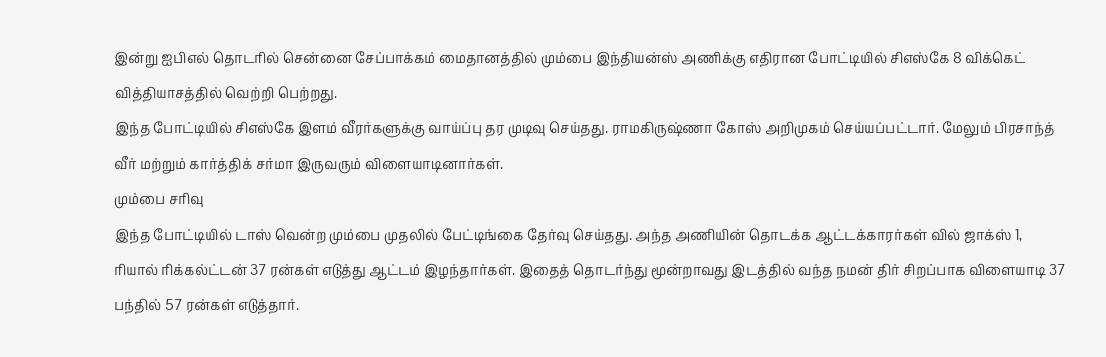இன்று ஐபிஎல் தொடரில் சென்னை சேப்பாக்கம் மைதானத்தில் மும்பை இந்தியன்ஸ் அணிக்கு எதிரான போட்டியில் சிஎஸ்கே 8 விக்கெட் வித்தியாசத்தில் வெற்றி பெற்றது.
இந்த போட்டியில் சிஎஸ்கே இளம் வீரர்களுக்கு வாய்ப்பு தர முடிவு செய்தது. ராமகிருஷ்ணா கோஸ் அறிமுகம் செய்யப்பட்டார். மேலும் பிரசாந்த் வீர் மற்றும் கார்த்திக் சர்மா இருவரும் விளையாடினார்கள்.
மும்பை சரிவு
இந்த போட்டியில் டாஸ் வென்ற மும்பை முதலில் பேட்டிங்கை தேர்வு செய்தது. அந்த அணியின் தொடக்க ஆட்டக்காரர்கள் வில் ஜாக்ஸ் 1, ரியால் ரிக்கல்ட்டன் 37 ரன்கள் எடுத்து ஆட்டம் இழந்தார்கள். இதைத் தொடர்ந்து மூன்றாவது இடத்தில் வந்த நமன் திர் சிறப்பாக விளையாடி 37 பந்தில் 57 ரன்கள் எடுத்தார்.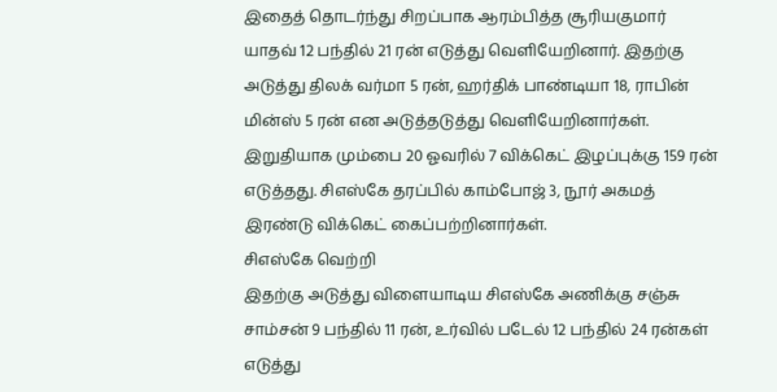இதைத் தொடர்ந்து சிறப்பாக ஆரம்பித்த சூரியகுமார் யாதவ் 12 பந்தில் 21 ரன் எடுத்து வெளியேறினார். இதற்கு அடுத்து திலக் வர்மா 5 ரன், ஹர்திக் பாண்டியா 18, ராபின் மின்ஸ் 5 ரன் என அடுத்தடுத்து வெளியேறினார்கள். இறுதியாக மும்பை 20 ஓவரில் 7 விக்கெட் இழப்புக்கு 159 ரன் எடுத்தது. சிஎஸ்கே தரப்பில் காம்போஜ் 3, நூர் அகமத் இரண்டு விக்கெட் கைப்பற்றினார்கள்.
சிஎஸ்கே வெற்றி
இதற்கு அடுத்து விளையாடிய சிஎஸ்கே அணிக்கு சஞ்சு சாம்சன் 9 பந்தில் 11 ரன், உர்வில் படேல் 12 பந்தில் 24 ரன்கள் எடுத்து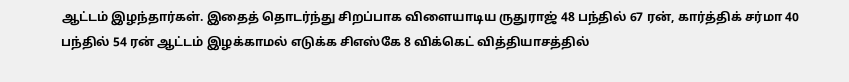ஆட்டம் இழந்தார்கள். இதைத் தொடர்ந்து சிறப்பாக விளையாடிய ருதுராஜ் 48 பந்தில் 67 ரன், கார்த்திக் சர்மா 40 பந்தில் 54 ரன் ஆட்டம் இழக்காமல் எடுக்க சிஎஸ்கே 8 விக்கெட் வித்தியாசத்தில்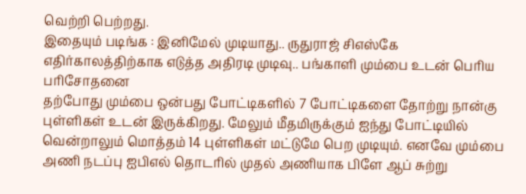வெற்றி பெற்றது.
இதையும் படிங்க : இனிமேல் முடியாது.. ருதுராஜ் சிஎஸ்கே எதிர்காலத்திற்காக எடுத்த அதிரடி முடிவு.. பங்காளி மும்பை உடன் பெரிய பரிசோதனை
தற்போது மும்பை ஒன்பது போட்டிகளில் 7 போட்டிகளை தோற்று நான்கு புள்ளிகள் உடன் இருக்கிறது. மேலும் மீதமிருக்கும் ஐந்து போட்டியில் வென்றாலும் மொத்தம் 14 புள்ளிகள் மட்டுமே பெற முடியும். எனவே மும்பை அணி நடப்பு ஐபிஎல் தொடரில் முதல் அணியாக பிளே ஆப் சுற்று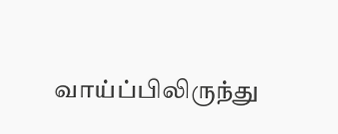வாய்ப்பிலிருந்து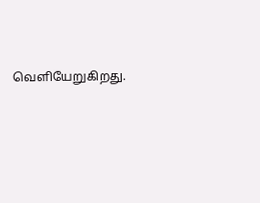வெளியேறுகிறது.